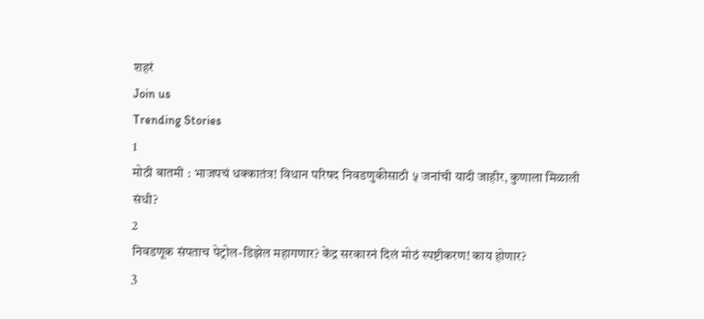शहरं
Join us
Trending Stories
1
मोठी बातमी : भाजपचं धक्कातंत्र! विधान परिषद निवडणुकीसाठी ५ जनांची यादी जाहीर, कुणाला मिळाली संधी?
2
निवडणूक संपताच पेट्रोल-डिझेल महागणार? केंद्र सरकारनं दिलं मोठं स्पष्टीकरण! काय होणार?
3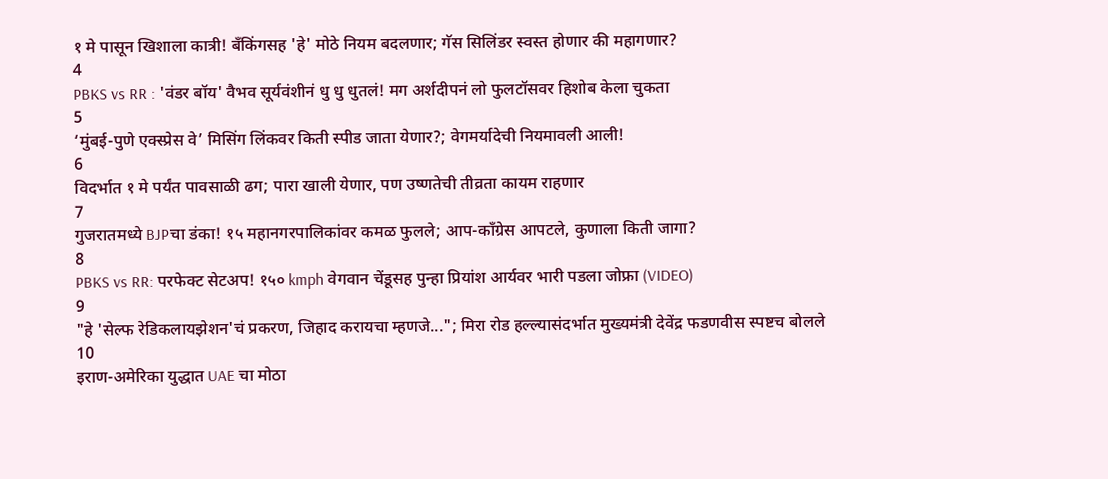१ मे पासून खिशाला कात्री! बँकिंगसह 'हे' मोठे नियम बदलणार; गॅस सिलिंडर स्वस्त होणार की महागणार?
4
PBKS vs RR : 'वंडर बॉय' वैभव सूर्यवंशीनं धु धु धुतलं! मग अर्शदीपनं लो फुलटॉसवर हिशोब केला चुकता
5
‘मुंबई-पुणे एक्स्प्रेस वे’ मिसिंग लिंकवर किती स्पीड जाता येणार?; वेगमर्यादेची नियमावली आली!
6
विदर्भात १ मे पर्यंत पावसाळी ढग; पारा खाली येणार, पण उष्णतेची तीव्रता कायम राहणार
7
गुजरातमध्ये BJPचा डंका! १५ महानगरपालिकांवर कमळ फुलले; आप-काँग्रेस आपटले, कुणाला किती जागा?
8
PBKS vs RR: परफेक्ट सेटअप! १५० kmph वेगवान चेंडूसह पुन्हा प्रियांश आर्यवर भारी पडला जोफ्रा (VIDEO)
9
"हे 'सेल्फ रेडिकलायझेशन'चं प्रकरण, जिहाद करायचा म्हणजे..."; मिरा रोड हल्ल्यासंदर्भात मुख्यमंत्री देवेंद्र फडणवीस स्पष्टच बोलले
10
इराण-अमेरिका युद्धात UAE चा मोठा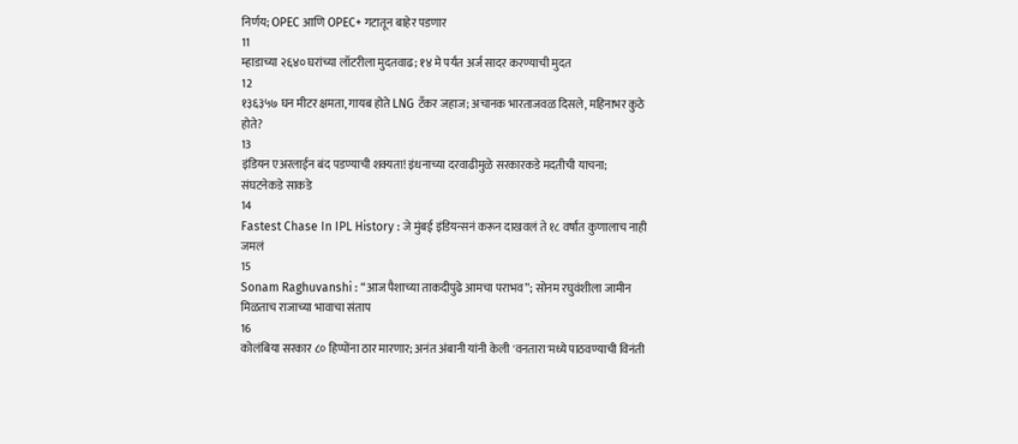निर्णय; OPEC आणि OPEC+ गटातून बाहेर पडणार
11
म्हाडाच्या २६४० घरांच्या लॉटरीला मुदतवाढ; १४ मे पर्यंत अर्ज सादर करण्याची मुदत
12
१३६३५७ घन मीटर क्षमता, गायब होते LNG टँकर जहाज; अचानक भारताजवळ दिसले, महिनाभर कुठे होते?
13
इंडियन एअरलाईन बंद पडण्याची शक्यता! इंधनाच्या दरवाढीमुळे सरकारकडे मदतीची याचना; संघटनेकडे साकडे
14
Fastest Chase In IPL History : जे मुंबई इंडियन्सनं करून दाखवलं ते १८ वर्षांत कुणालाच नाही जमलं
15
Sonam Raghuvanshi : “आज पैशाच्या ताकदीपुढे आमचा पराभव”; सोनम रघुवंशीला जामीन मिळताच राजाच्या भावाचा संताप
16
कोलंबिया सरकार ८० हिप्पोंना ठार मारणार; अनंत अंबानी यांनी केली 'वनतारा'मध्ये पाठवण्याची विनंती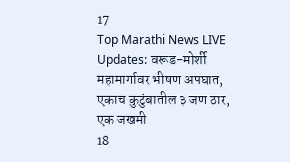17
Top Marathi News LIVE Updates: वरूड-मोर्शी महामार्गावर भीषण अपघात, एकाच कुटुंबातील ३ जण ठार, एक जखमी
18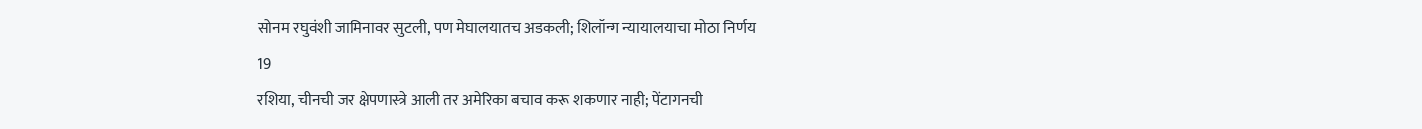सोनम रघुवंशी जामिनावर सुटली, पण मेघालयातच अडकली; शिलॉन्ग न्यायालयाचा मोठा निर्णय
19
रशिया, चीनची जर क्षेपणास्त्रे आली तर अमेरिका बचाव करू शकणार नाही; पेंटागनची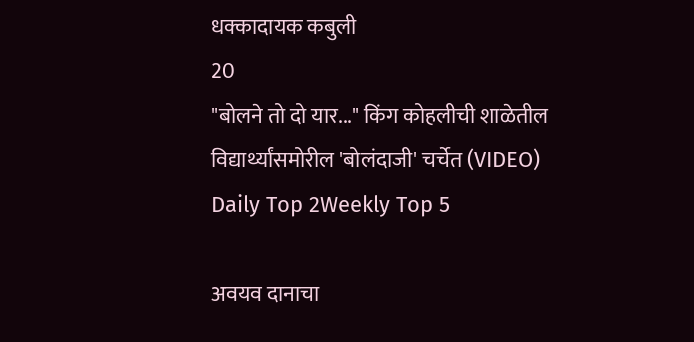धक्कादायक कबुली
20
"बोलने तो दो यार..." किंग कोहलीची शाळेतील विद्यार्थ्यांसमोरील 'बोलंदाजी' चर्चेत (VIDEO)
Daily Top 2Weekly Top 5

अवयव दानाचा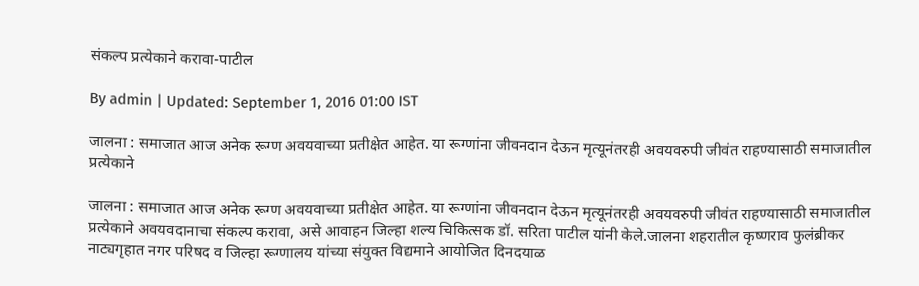संकल्प प्रत्येकाने करावा-पाटील

By admin | Updated: September 1, 2016 01:00 IST

जालना : समाजात आज अनेक रूग्ण अवयवाच्या प्रतीक्षेत आहेत. या रूग्णांना जीवनदान देऊन मृत्यूनंतरही अवयवरुपी जीवंत राहण्यासाठी समाजातील प्रत्येकाने

जालना : समाजात आज अनेक रूग्ण अवयवाच्या प्रतीक्षेत आहेत. या रूग्णांना जीवनदान देऊन मृत्यूनंतरही अवयवरुपी जीवंत राहण्यासाठी समाजातील प्रत्येकाने अवयवदानाचा संकल्प करावा, असे आवाहन जिल्हा शल्य चिकित्सक डॉ. सरिता पाटील यांनी केले.जालना शहरातील कृष्णराव फुलंब्रीकर नाट्यगृहात नगर परिषद व जिल्हा रूग्णालय यांच्या संयुक्त विद्यमाने आयोजित दिनदयाळ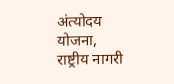अंत्योदय योजना, राष्ट्रीय नागरी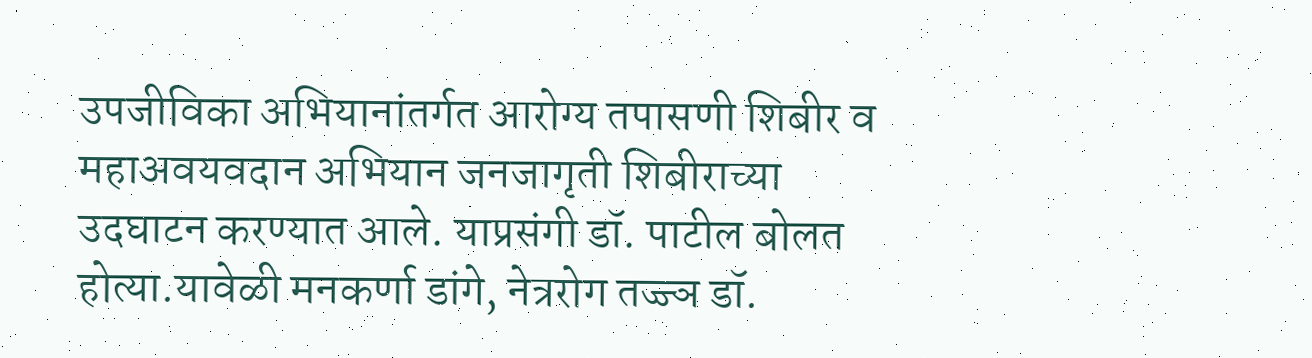उपजीविका अभियानांतर्गत आरोग्य तपासणी शिबीर व महाअवयवदान अभियान जनजागृती शिबीराच्या उदघाटन करण्यात आले. याप्रसंगी डॉ. पाटील बोलत होत्या.यावेळी मनकर्णा डांगे, नेत्ररोग तज्ज्ञ डॉ.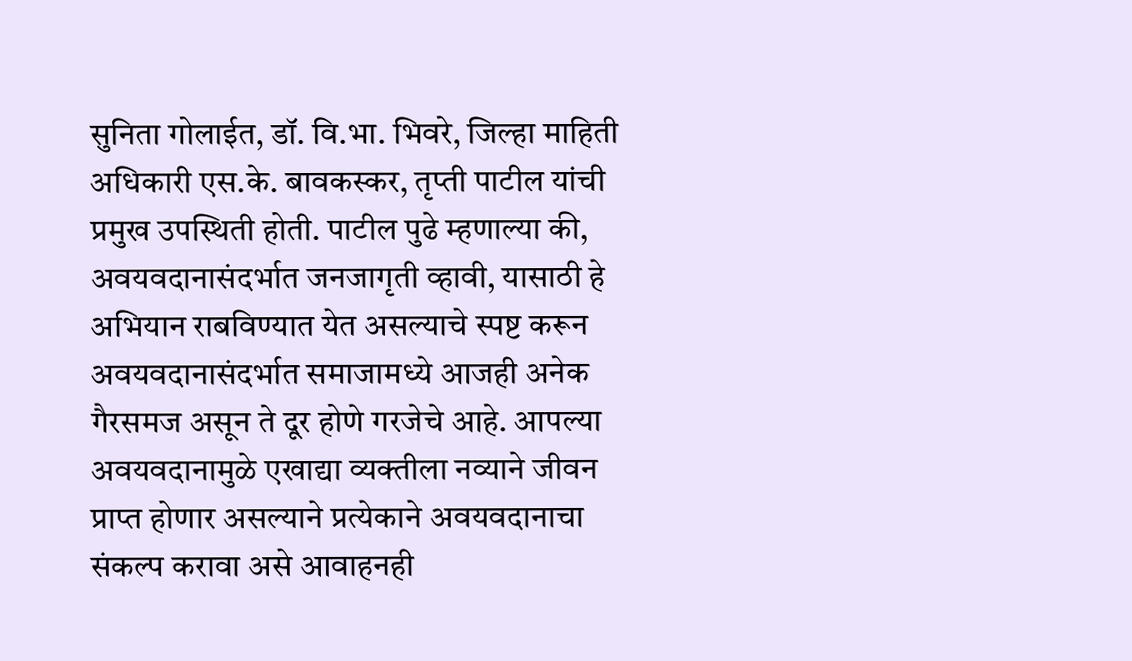सुनिता गोलाईत, डॉ. वि.भा. भिवरे, जिल्हा माहिती अधिकारी एस.के. बावकस्कर, तृप्ती पाटील यांची प्रमुख उपस्थिती होती. पाटील पुढे म्हणाल्या की, अवयवदानासंदर्भात जनजागृती व्हावी, यासाठी हे अभियान राबविण्यात येत असल्याचे स्पष्ट करून अवयवदानासंदर्भात समाजामध्ये आजही अनेक गैरसमज असून ते दूर होणे गरजेचे आहे. आपल्या अवयवदानामुळे एखाद्या व्यक्तीला नव्याने जीवन प्राप्त होणार असल्याने प्रत्येकाने अवयवदानाचा संकल्प करावा असे आवाहनही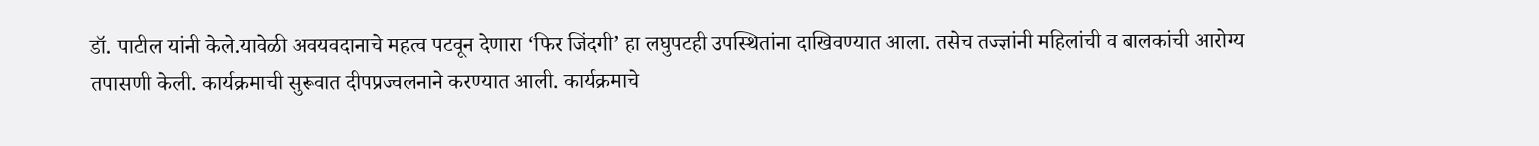डॉ. पाटील यांनी केले.यावेळी अवयवदानाचे महत्व पटवून देणारा ‘फिर जिंदगी’ हा लघुपटही उपस्थितांना दाखिवण्यात आला. तसेच तज्ज्ञांनी महिलांची व बालकांची आरोग्य तपासणी केली. कार्यक्रमाची सुरूवात दीपप्रज्वलनाने करण्यात आली. कार्यक्रमाचे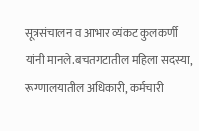सूत्रसंचालन व आभार व्यंकट कुलकर्णी यांनी मानले.बचतगटातील महिला सदस्या, रूग्णालयातील अधिकारी, कर्मचारी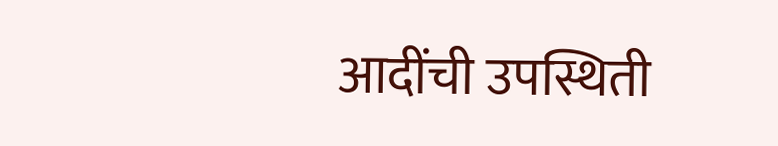आदींची उपस्थिती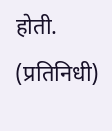होती. (प्रतिनिधी)